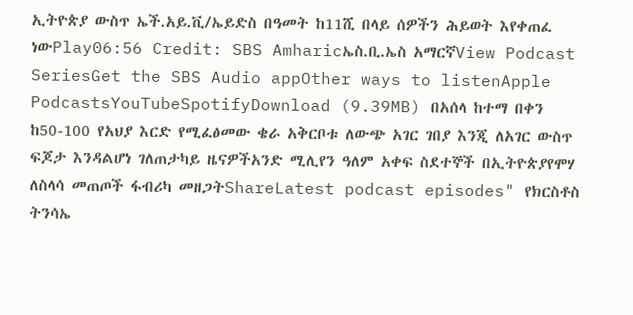ኢትዮጵያ ውስጥ ኤች.አይ.ቪ/ኤይድስ በዓመት ከ11ሺ በላይ ሰዎችን ሕይወት እየቀጠፈ ነውPlay06:56 Credit: SBS Amharicኤስ.ቢ.ኤስ አማርኛView Podcast SeriesGet the SBS Audio appOther ways to listenApple PodcastsYouTubeSpotifyDownload (9.39MB) በአሰላ ከተማ በቀን ከ50-100 የአህያ እርድ የሚፈፅመው ቄራ አቅርቦቱ ለውጭ አገር ገበያ እንጂ ለአገር ውስጥ ፍጆታ እንዳልሆነ ገለጠታካይ ዜናዎችአንድ ሚሊየን ዓለም አቀፍ ስደተኞች በኢትዮጵያየሞሃ ለስላሳ መጠጦች ፋብሪካ መዘጋትShareLatest podcast episodes" የክርስቶስ ትንሳኤ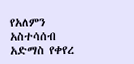የአለምን አስተሳሰብ አድማስ የቀየረ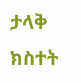ታላቅ ክስተት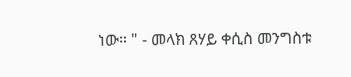ነው። " - መላክ ጸሃይ ቀሲስ መንግስቱ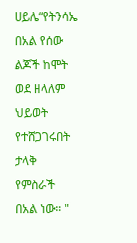ሀይሌ“የትንሳኤ በአል የሰው ልጆች ከሞት ወደ ዘላለም ህይወት የተሸጋገሩበት ታላቅ የምስራች በአል ነው። "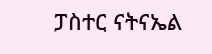ፓስተር ናትናኤል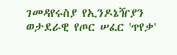ገመዳየሩስያ የኢንዶኔዥያን ወታደራዊ የጦር ሠፈር 'ጥየቃ'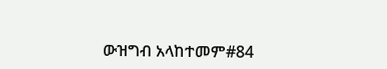ውዝግብ አላከተመም#84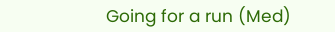Going for a run (Med)